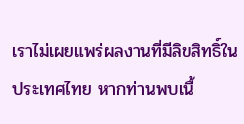เราไม่เผยแพร่ผลงานที่มีลิขสิทธิ์ในประเทศไทย หากท่านพบเนื้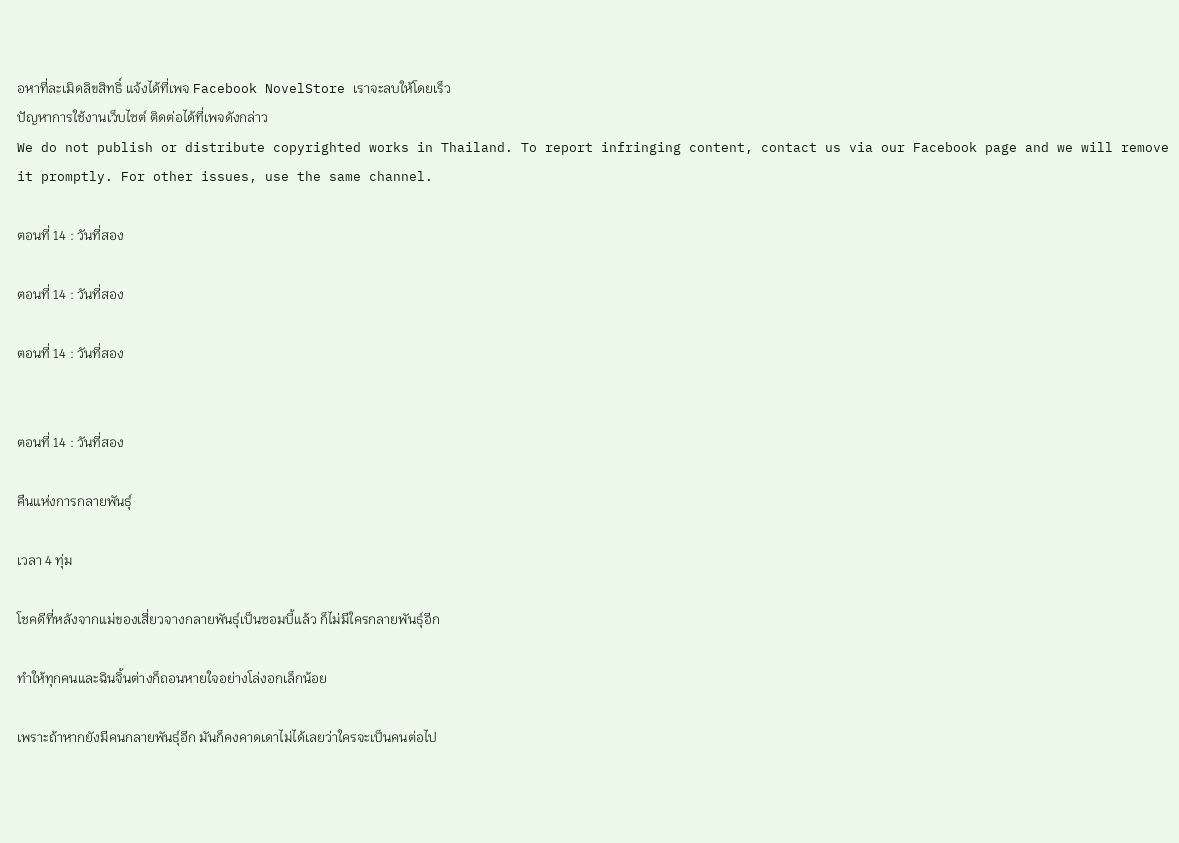อหาที่ละเมิดลิขสิทธิ์ แจ้งได้ที่เพจ Facebook NovelStore เราจะลบให้โดยเร็ว
ปัญหาการใช้งานเว็บไซต์ ติดต่อได้ที่เพจดังกล่าว
We do not publish or distribute copyrighted works in Thailand. To report infringing content, contact us via our Facebook page and we will remove it promptly. For other issues, use the same channel.

ตอนที่ 14 : วันที่สอง

ตอนที่ 14 : วันที่สอง

ตอนที่ 14 : วันที่สอง


ตอนที่ 14 : วันที่สอง

คืนแห่งการกลายพันธุ์

เวลา 4 ทุ่ม

โชคดีที่หลังจากแม่ของเสี่ยวจางกลายพันธุ์เป็นซอมบี้แล้ว ก็ไม่มีใครกลายพันธุ์อีก

ทำให้ทุกคนและฉินจิ้นต่างก็ถอนหายใจอย่างโล่งอกเล็กน้อย

เพราะถ้าหากยังมีคนกลายพันธุ์อีก มันก็คงคาดเดาไม่ได้เลยว่าใครจะเป็นคนต่อไป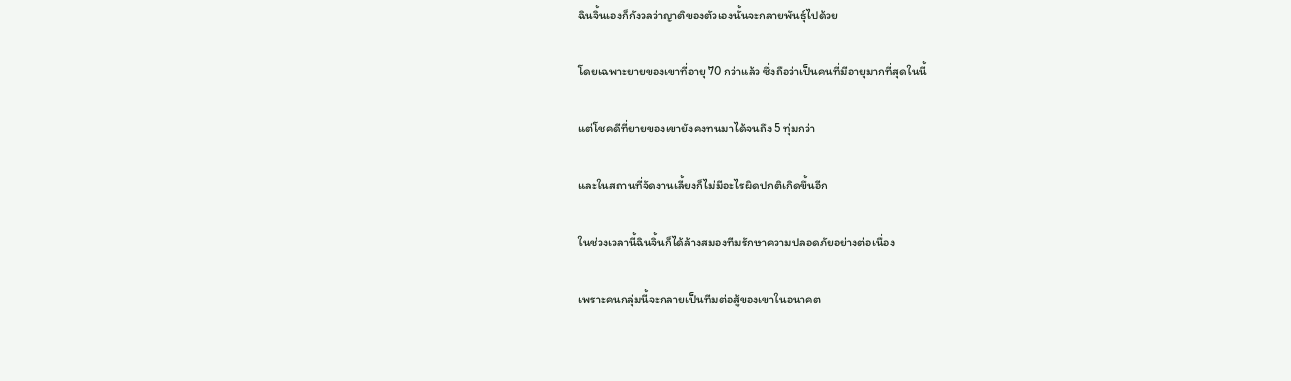ฉินจิ้นเองก็กังวลว่าญาติของตัวเองนั้นจะกลายพันธุ์ไปด้วย

โดยเฉพาะยายของเขาที่อายุ 70 กว่าแล้ว ซึ่งถือว่าเป็นคนที่มีอายุมากที่สุดในนี้

แต่โชคดีที่ยายของเขายังคงทนมาได้จนถึง 5 ทุ่มกว่า

และในสถานที่จัดงานเลี้ยงก็ไม่มีอะไรผิดปกติเกิดขึ้นอีก

ในช่วงเวลานี้ฉินจิ้นก็ได้ล้างสมองทีมรักษาความปลอดภัยอย่างต่อเนื่อง

เพราะคนกลุ่มนี้จะกลายเป็นทีมต่อสู้ของเขาในอนาคต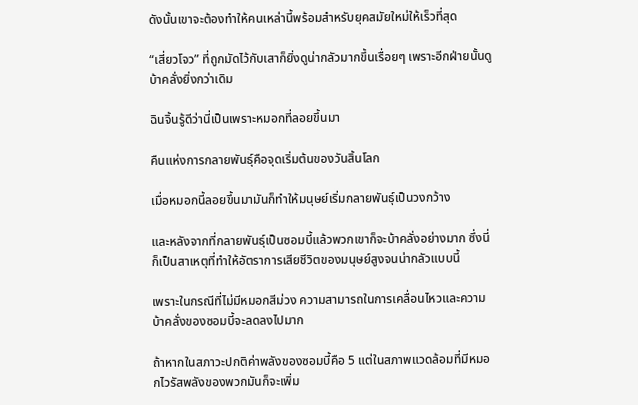ดังนั้นเขาจะต้องทำให้คนเหล่านี้พร้อมสำหรับยุคสมัยใหม่ให้เร็วที่สุด

“เสี่ยวโจว” ที่ถูกมัดไว้กับเสาก็ยิ่งดูน่ากลัวมากขึ้นเรื่อยๆ เพราะอีกฝ่ายนั้นดูบ้าคลั่งยิ่งกว่าเดิม

ฉินจิ้นรู้ดีว่านี่เป็นเพราะหมอกที่ลอยขึ้นมา

คืนแห่งการกลายพันธุ์คือจุดเริ่มต้นของวันสิ้นโลก

เมื่อหมอกนี้ลอยขึ้นมามันก็ทำให้มนุษย์เริ่มกลายพันธุ์เป็นวงกว้าง

และหลังจากที่กลายพันธุ์เป็นซอมบี้แล้วพวกเขาก็จะบ้าคลั่งอย่างมาก ซึ่งนี่ก็เป็นสาเหตุที่ทำให้อัตราการเสียชีวิตของมนุษย์สูงจนน่ากลัวแบบนี้

เพราะในกรณีที่ไม่มีหมอกสีม่วง ความสามารถในการเคลื่อนไหวและความบ้าคลั่งของซอมบี้จะลดลงไปมาก

ถ้าหากในสภาวะปกติค่าพลังของซอมบี้คือ 5 แต่ในสภาพแวดล้อมที่มีหมอกไวรัสพลังของพวกมันก็จะเพิ่ม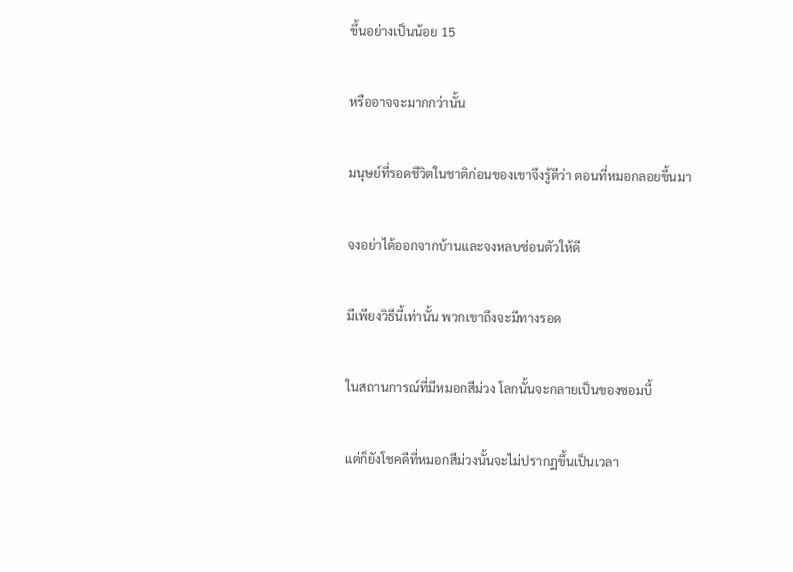ขึ้นอย่างเป็นน้อย 15

หรืออาจจะมากกว่านั้น

มนุษย์ที่รอดชีวิตในชาติก่อนของเขาจึงรู้ดีว่า ตอนที่หมอกลอยขึ้นมา

จงอย่าได้ออกจากบ้านและจงหลบซ่อนตัวให้ดี

มีเพียงวิธีนี้เท่านั้น พวกเขาถึงจะมีทางรอด

ในสถานการณ์ที่มีหมอกสีม่วง โลกนั้นจะกลายเป็นของซอมบี้

แต่ก็ยังโชคดีที่หมอกสีม่วงนั้นจะไม่ปรากฏขึ้นเป็นเวลา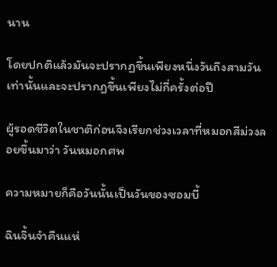นาน

โดยปกติแล้วมันจะปรากฏขึ้นเพียงหนึ่งวันถึงสามวันเท่านั้นและจะปรากฏขึ้นเพียงไม่กี่ครั้งต่อปี

ผู้รอดชีวิตในชาติก่อนจึงเรียกช่วงเวลาที่หมอกสีม่วงลอยขึ้นมาว่า วันหมอกศพ

ความหมายก็คือวันนั้นเป็นวันของซอมบี้

ฉินจิ้นจำคืนแห่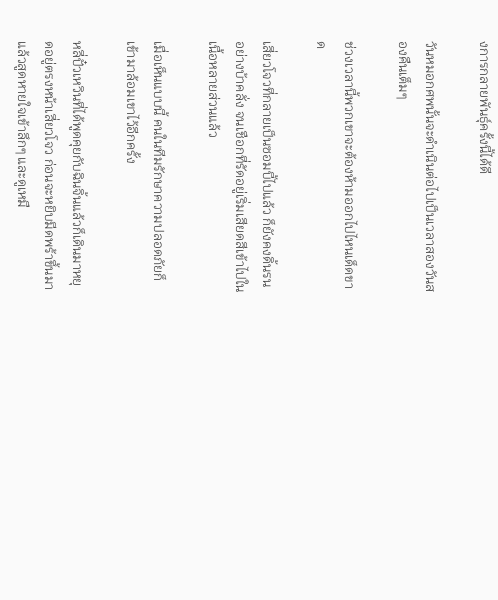งการกลายพันธุ์ครั้งนี้ได้ดี

วันหมอกศพนั้นจะดำเนินต่อไปเป็นเวลาสองวันสองคืนเต็มๆ

ช่วงเวลานี้พวกเขาจะต้องห้ามออกไปไหนเด็ดขาด

เสี่ยวโจวที่กลายเป็นซอมบี้ไปแล้ว ก็ยังคงดิ้นรนอย่างบ้าคลั่ง จนเชือกที่รัดอยู่เริ่มเสียดสีเข้าไปในเนื้อหลายส่วนแล้ว

เมื่อเห็นแบบนี้ คนในทีมรักษาความปลอดภัยก็เข้ามาล้อมเขาไว้อีกครั้ง

หลี่ปั๋วเหวินที่ได้พูดคุยกับฉินจิ้นแล้วก็เดินมาหยุดอยู่ตรงหน้าเสี่ยวโจว ก่อนจะหยิบมีดพร้าขึ้นมาแล้วสูดหายใจเข้าลึกๆ และดูเหมื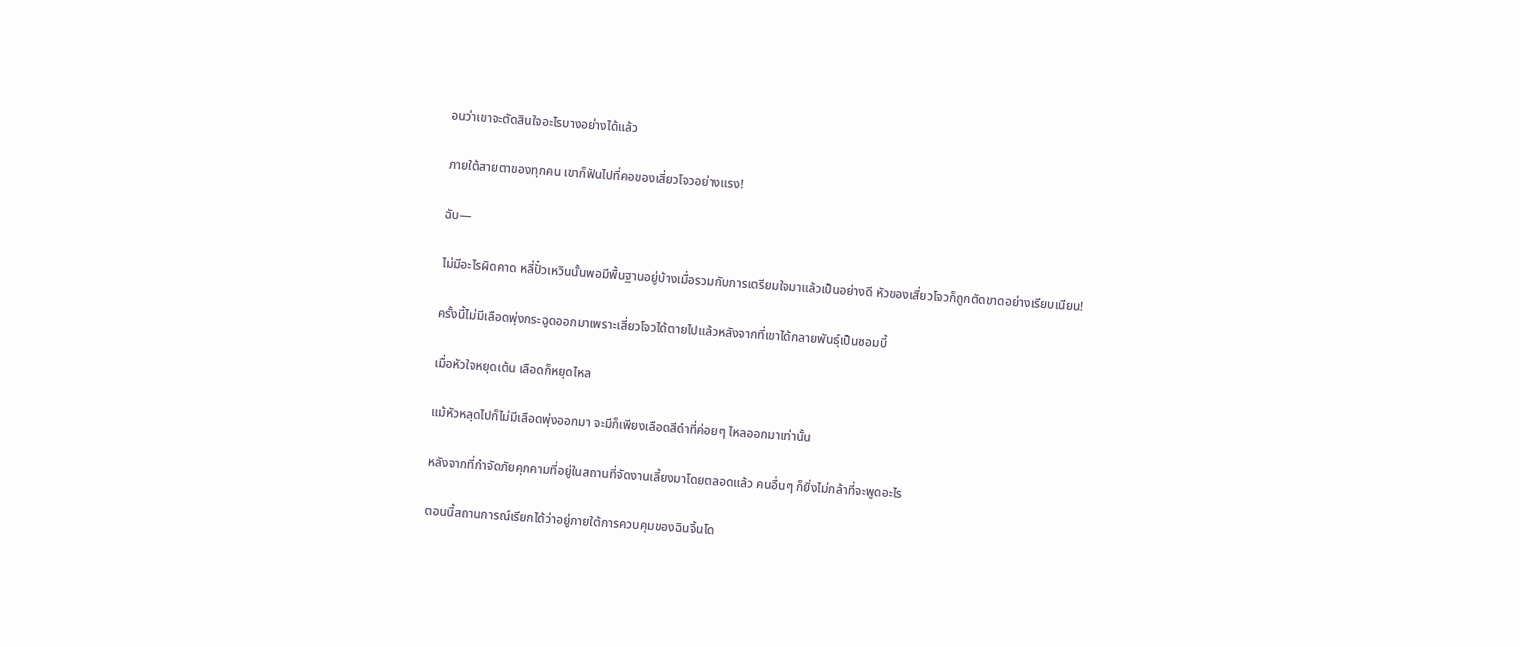อนว่าเขาจะตัดสินใจอะไรบางอย่างได้แล้ว

ภายใต้สายตาของทุกคน เขาก็ฟันไปที่คอของเสี่ยวโจวอย่างแรง!

ฉับ—

ไม่มีอะไรผิดคาด หลี่ปั๋วเหวินนั้นพอมีพื้นฐานอยู่บ้างเมื่อรวมกับการเตรียมใจมาแล้วเป็นอย่างดี หัวของเสี่ยวโจวก็ถูกตัดขาดอย่างเรียบเนียน!

ครั้งนี้ไม่มีเลือดพุ่งกระฉูดออกมาเพราะเสี่ยวโจวได้ตายไปแล้วหลังจากที่เขาได้กลายพันธุ์เป็นซอมบี้

เมื่อหัวใจหยุดเต้น เลือดก็หยุดไหล

แม้หัวหลุดไปก็ไม่มีเลือดพุ่งออกมา จะมีก็เพียงเลือดสีดำที่ค่อยๆ ไหลออกมาเท่านั้น

หลังจากที่กำจัดภัยคุกคามที่อยู่ในสถานที่จัดงานเลี้ยงมาโดยตลอดแล้ว คนอื่นๆ ก็ยิ่งไม่กล้าที่จะพูดอะไร

ตอนนี้สถานการณ์เรียกได้ว่าอยู่ภายใต้การควบคุมของฉินจิ้นโด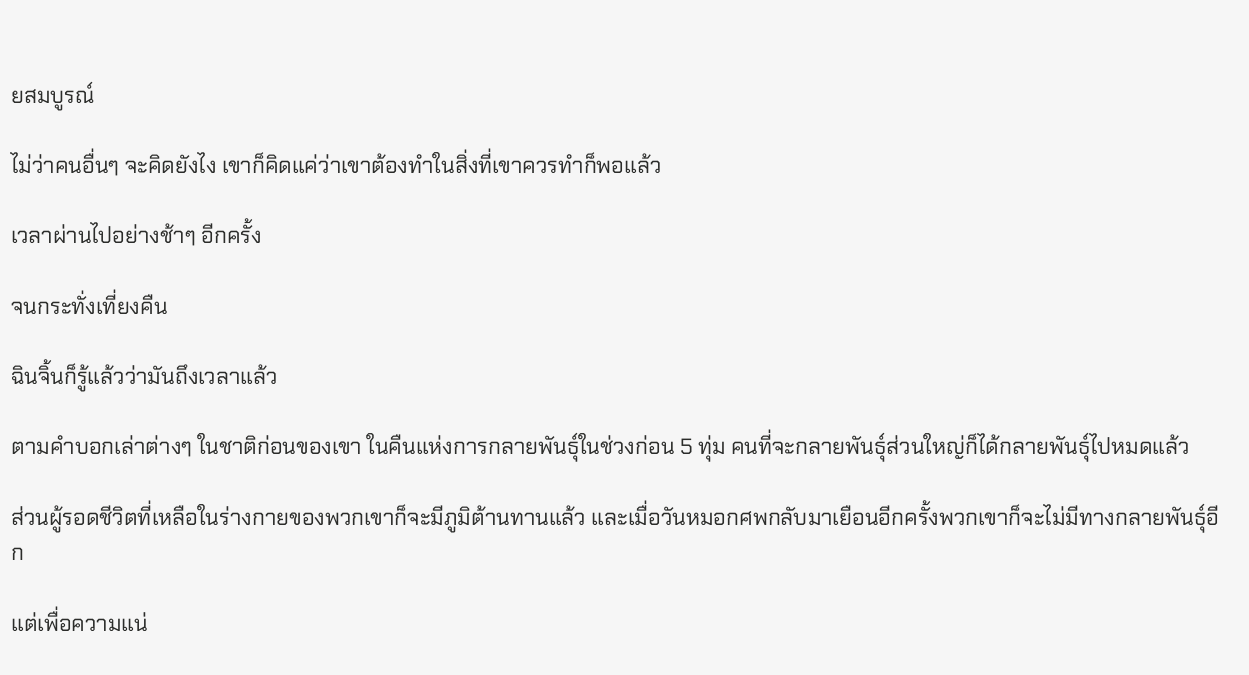ยสมบูรณ์

ไม่ว่าคนอื่นๆ จะคิดยังไง เขาก็คิดแค่ว่าเขาต้องทำในสิ่งที่เขาควรทำก็พอแล้ว

เวลาผ่านไปอย่างช้าๆ อีกครั้ง

จนกระทั่งเที่ยงคืน

ฉินจิ้นก็รู้แล้วว่ามันถึงเวลาแล้ว

ตามคำบอกเล่าต่างๆ ในชาติก่อนของเขา ในคืนแห่งการกลายพันธุ์ในช่วงก่อน 5 ทุ่ม คนที่จะกลายพันธุ์ส่วนใหญ่ก็ได้กลายพันธุ์ไปหมดแล้ว

ส่วนผู้รอดชีวิตที่เหลือในร่างกายของพวกเขาก็จะมีภูมิต้านทานแล้ว และเมื่อวันหมอกศพกลับมาเยือนอีกครั้งพวกเขาก็จะไม่มีทางกลายพันธุ์อีก

แต่เพื่อความแน่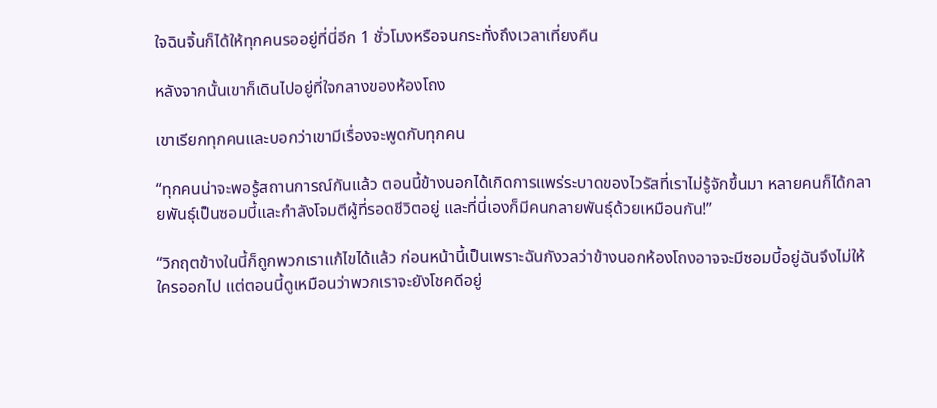ใจฉินจิ้นก็ได้ให้ทุกคนรออยู่ที่นี่อีก 1 ชั่วโมงหรือจนกระทั่งถึงเวลาเที่ยงคืน

หลังจากนั้นเขาก็เดินไปอยู่ที่ใจกลางของห้องโถง

เขาเรียกทุกคนและบอกว่าเขามีเรื่องจะพูดกับทุกคน

“ทุกคนน่าจะพอรู้สถานการณ์กันแล้ว ตอนนี้ข้างนอกได้เกิดการแพร่ระบาดของไวรัสที่เราไม่รู้จักขึ้นมา หลายคนก็ได้กลายพันธุ์เป็นซอมบี้และกำลังโจมตีผู้ที่รอดชีวิตอยู่ และที่นี่เองก็มีคนกลายพันธุ์ด้วยเหมือนกัน!”

“วิกฤตข้างในนี้ก็ถูกพวกเราแก้ไขได้แล้ว ก่อนหน้านี้เป็นเพราะฉันกังวลว่าข้างนอกห้องโถงอาจจะมีซอมบี้อยู่ฉันจึงไม่ให้ใครออกไป แต่ตอนนี้ดูเหมือนว่าพวกเราจะยังโชคดีอยู่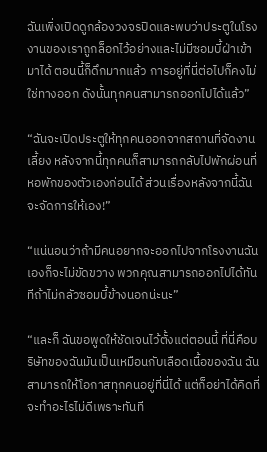ฉันเพิ่งเปิดดูกล้องวงจรปิดและพบว่าประตูในโรงงานของเราถูกล็อกไว้อย่างและไม่มีซอมบี้ฝ่าเข้ามาได้ ตอนนี้ก็ดึกมากแล้ว การอยู่ที่นี่ต่อไปก็คงไม่ใช่ทางออก ดังนั้นทุกคนสามารถออกไปได้แล้ว”

“ฉันจะเปิดประตูให้ทุกคนออกจากสถานที่จัดงานเลี้ยง หลังจากนี้ทุกคนก็สามารถกลับไปพักผ่อนที่หอพักของตัวเองก่อนได้ ส่วนเรื่องหลังจากนี้ฉันจะจัดการให้เอง!”

“แน่นอนว่าถ้ามีคนอยากจะออกไปจากโรงงานฉันเองก็จะไม่ขัดขวาง พวกคุณสามารถออกไปได้ทันทีถ้าไม่กลัวซอมบี้ข้างนอกน่ะนะ”

“และก็ ฉันขอพูดให้ชัดเจนไว้ตั้งแต่ตอนนี้ ที่นี่คือบริษัทของฉันมันเป็นเหมือนกับเลือดเนื้อของฉัน ฉันสามารถให้โอกาสทุกคนอยู่ที่นี่ได้ แต่ก็อย่าได้คิดที่จะทำอะไรไม่ดีเพราะทันที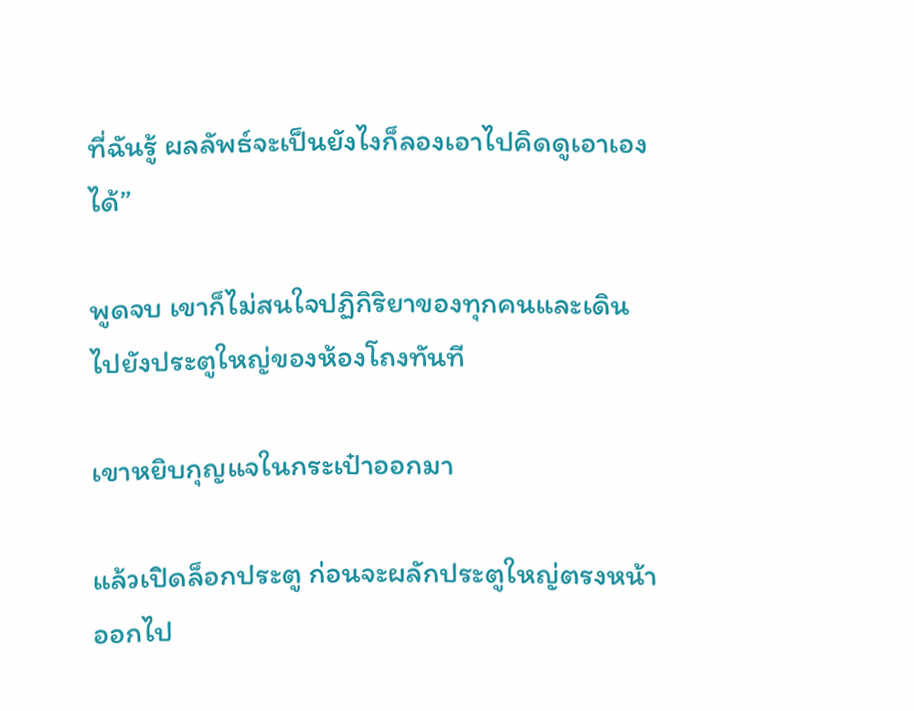ที่ฉันรู้ ผลลัพธ์จะเป็นยังไงก็ลองเอาไปคิดดูเอาเองได้”

พูดจบ เขาก็ไม่สนใจปฏิกิริยาของทุกคนและเดินไปยังประตูใหญ่ของห้องโถงทันที

เขาหยิบกุญแจในกระเป๋าออกมา

แล้วเปิดล็อกประตู ก่อนจะผลักประตูใหญ่ตรงหน้าออกไป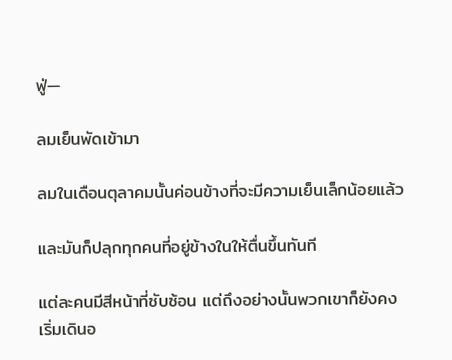ฟู่—

ลมเย็นพัดเข้ามา

ลมในเดือนตุลาคมนั้นค่อนข้างที่จะมีความเย็นเล็กน้อยแล้ว

และมันก็ปลุกทุกคนที่อยู่ข้างในให้ตื่นขึ้นทันที

แต่ละคนมีสีหน้าที่ซับซ้อน แต่ถึงอย่างนั้นพวกเขาก็ยังคงเริ่มเดินอ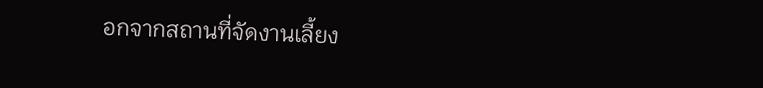อกจากสถานที่จัดงานเลี้ยง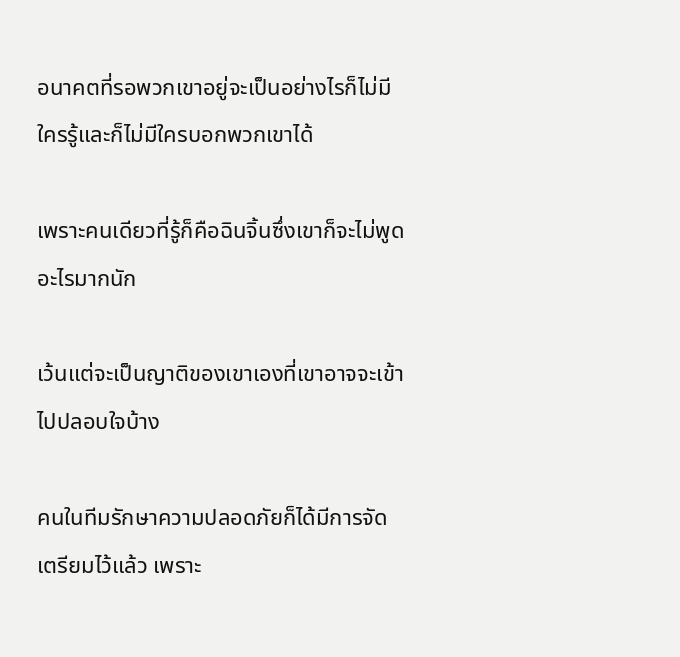อนาคตที่รอพวกเขาอยู่จะเป็นอย่างไรก็ไม่มีใครรู้และก็ไม่มีใครบอกพวกเขาได้

เพราะคนเดียวที่รู้ก็คือฉินจิ้นซึ่งเขาก็จะไม่พูดอะไรมากนัก

เว้นแต่จะเป็นญาติของเขาเองที่เขาอาจจะเข้าไปปลอบใจบ้าง

คนในทีมรักษาความปลอดภัยก็ได้มีการจัดเตรียมไว้แล้ว เพราะ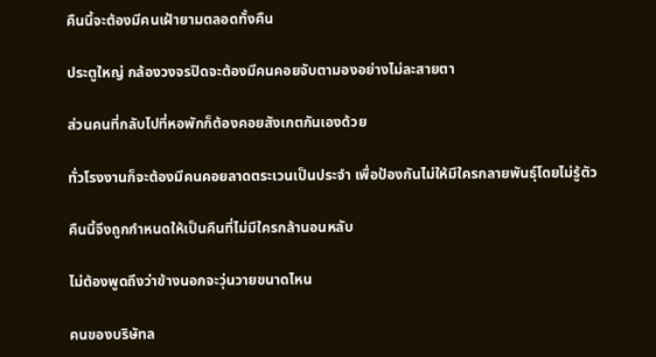คืนนี้จะต้องมีคนเฝ้ายามตลอดทั้งคืน

ประตูใหญ่ กล้องวงจรปิดจะต้องมีคนคอยจับตามองอย่างไม่ละสายตา

ส่วนคนที่กลับไปที่หอพักก็ต้องคอยสังเกตกันเองด้วย

ทั่วโรงงานก็จะต้องมีคนคอยลาดตระเวนเป็นประจำ เพื่อป้องกันไม่ให้มีใครกลายพันธุ์โดยไม่รู้ตัว

คืนนี้จึงถูกกำหนดให้เป็นคืนที่ไม่มีใครกล้านอนหลับ

ไม่ต้องพูดถึงว่าข้างนอกจะวุ่นวายขนาดไหน

คนของบริษัทล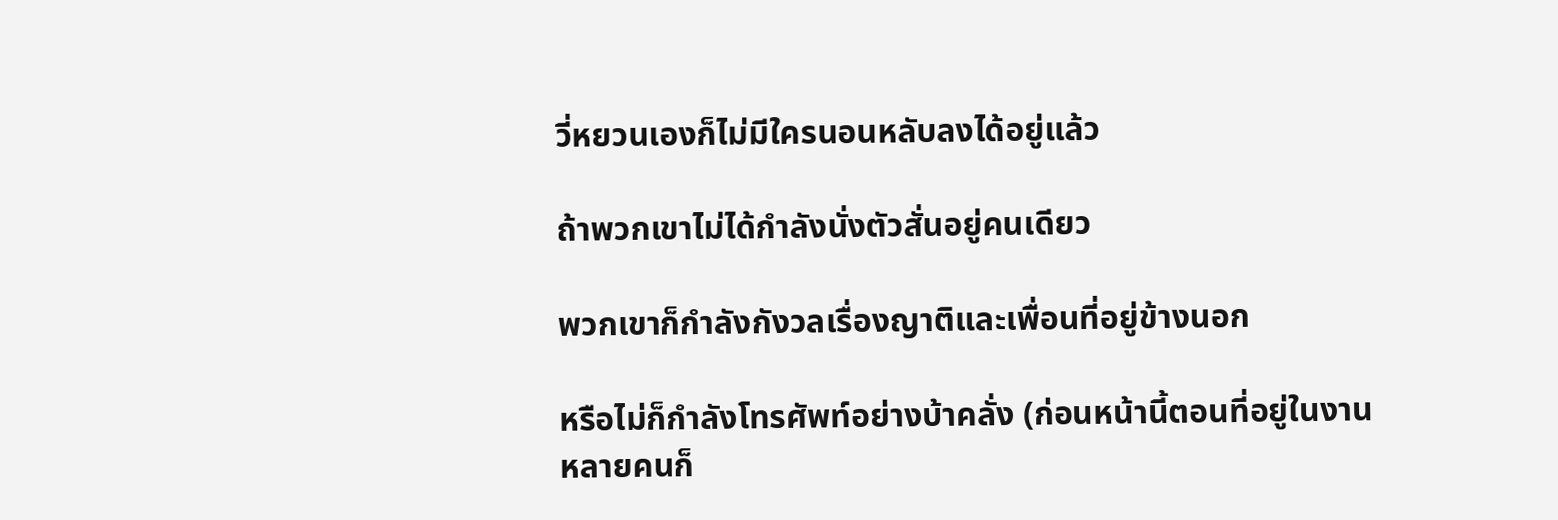วี่หยวนเองก็ไม่มีใครนอนหลับลงได้อยู่แล้ว

ถ้าพวกเขาไม่ได้กำลังนั่งตัวสั่นอยู่คนเดียว

พวกเขาก็กำลังกังวลเรื่องญาติและเพื่อนที่อยู่ข้างนอก

หรือไม่ก็กำลังโทรศัพท์อย่างบ้าคลั่ง (ก่อนหน้านี้ตอนที่อยู่ในงานหลายคนก็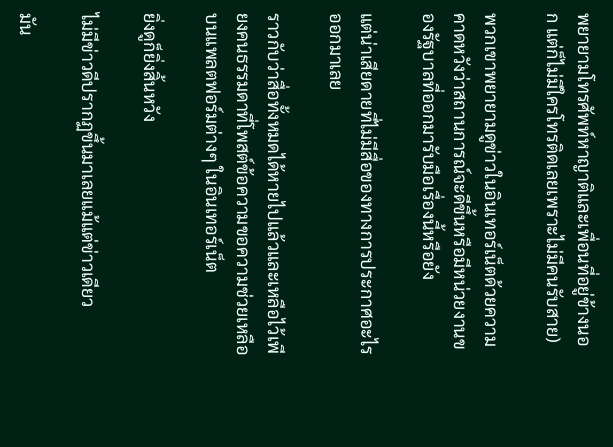พยายามโทรศัพท์หาญาติและเพื่อนที่อยู่ข้างนอก แต่ก็ไม่มีใครโทรติดเลยเพราะไม่มีคนรับสาย)

พวกเขาพยายามดูข่าวในอินเทอร์เน็ตด้วยความคาดหวังว่าสถานการณ์จะดีขึ้นหรือมีหน่วยงานของรัฐบาลที่ออกมารับมือเรื่องนี้หรือยัง

แต่น่าเสียดายที่ไม่มีสื่อของทางการประกาศอะไรออกมาเลย

ราวกับว่าสื่อทั้งหมดได้หายไปแล้วและเหลือไว้เพียงคนธรรมดาที่โพสต์ข้อความขอความช่วยเหลือบนแพลตฟอร์มต่างๆ ในอินเทอร์เน็ต

ยิ่งดูก็ยิ่งสิ้นหวัง

ไม่มีข่าวดีปรากฏขึ้นมาเลยแม้แต่ข่าวเดียว

มัน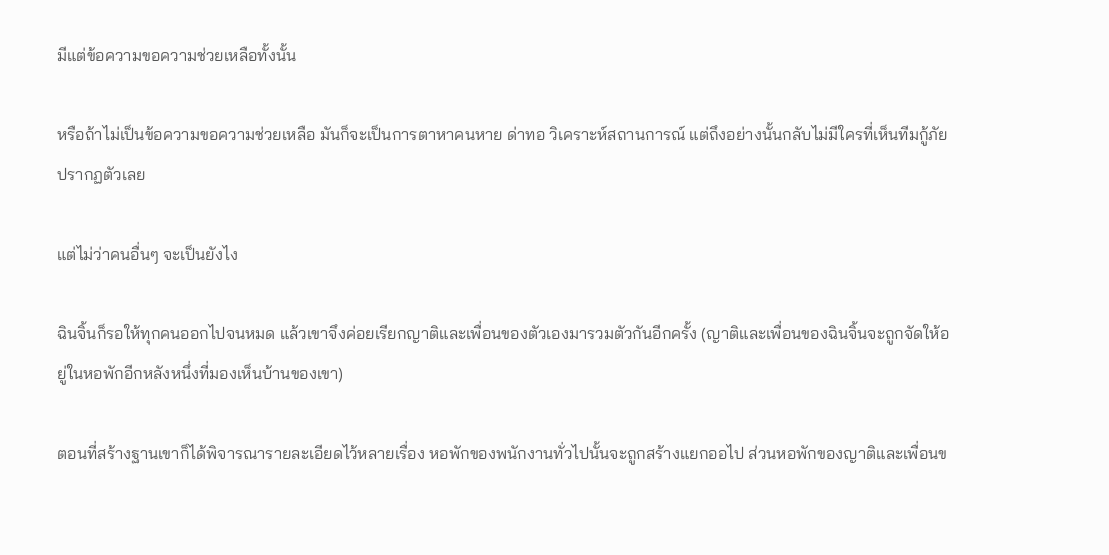มีแต่ข้อความขอความช่วยเหลือทั้งนั้น

หรือถ้าไม่เป็นข้อความขอความช่วยเหลือ มันก็จะเป็นการตาหาคนหาย ด่าทอ วิเคราะห์สถานการณ์ แต่ถึงอย่างนั้นกลับไม่มีใครที่เห็นทีมกู้ภัยปรากฏตัวเลย

แต่ไม่ว่าคนอื่นๆ จะเป็นยังไง

ฉินจิ้นก็รอให้ทุกคนออกไปจนหมด แล้วเขาจึงค่อยเรียกญาติและเพื่อนของตัวเองมารวมตัวกันอีกครั้ง (ญาติและเพื่อนของฉินจิ้นจะถูกจัดให้อยู่ในหอพักอีกหลังหนึ่งที่มองเห็นบ้านของเขา)

ตอนที่สร้างฐานเขาก็ได้พิจารณารายละเอียดไว้หลายเรื่อง หอพักของพนักงานทั่วไปนั้นจะถูกสร้างแยกออไป ส่วนหอพักของญาติและเพื่อนข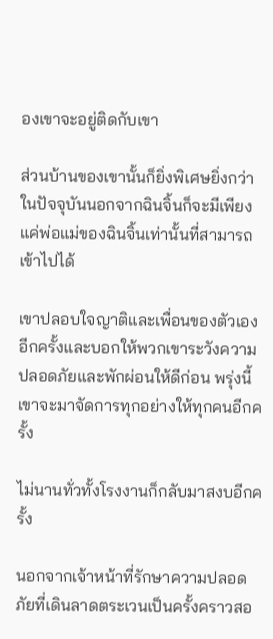องเขาจะอยู่ติดกับเขา

ส่วนบ้านของเขานั้นก็ยิ่งพิเศษยิ่งกว่า ในปัจจุบันนอกจากฉินจิ้นก็จะมีเพียงแค่พ่อแม่ของฉินจิ้นเท่านั้นที่สามารถเข้าไปได้

เขาปลอบใจญาติและเพื่อนของตัวเองอีกครั้งและบอกให้พวกเขาระวังความปลอดภัยและพักผ่อนให้ดีก่อน พรุ่งนี้เขาจะมาจัดการทุกอย่างให้ทุกคนอีกครั้ง

ไม่นานทั่วทั้งโรงงานก็กลับมาสงบอีกครั้ง

นอกจากเจ้าหน้าที่รักษาความปลอดภัยที่เดินลาดตระเวนเป็นครั้งคราวสอ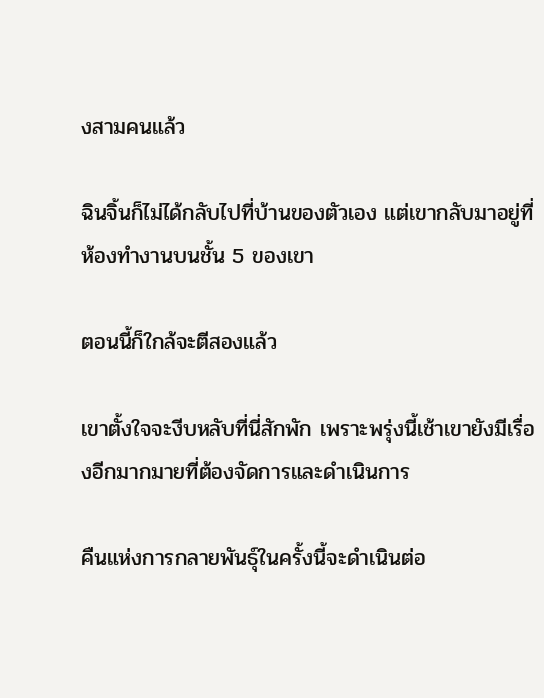งสามคนแล้ว

ฉินจิ้นก็ไม่ได้กลับไปที่บ้านของตัวเอง แต่เขากลับมาอยู่ที่ห้องทำงานบนชั้น 5 ของเขา

ตอนนี้ก็ใกล้จะตีสองแล้ว

เขาตั้งใจจะงีบหลับที่นี่สักพัก เพราะพรุ่งนี้เช้าเขายังมีเรื่องอีกมากมายที่ต้องจัดการและดำเนินการ

คืนแห่งการกลายพันธุ์ในครั้งนี้จะดำเนินต่อ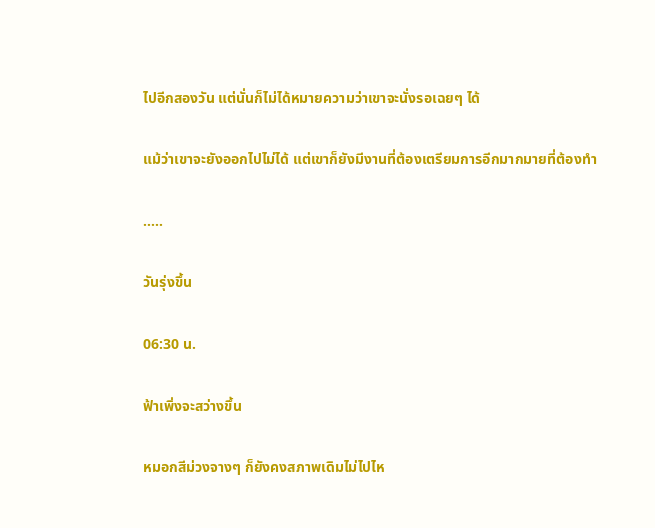ไปอีกสองวัน แต่นั่นก็ไม่ได้หมายความว่าเขาจะนั่งรอเฉยๆ ได้

แม้ว่าเขาจะยังออกไปไม่ได้ แต่เขาก็ยังมีงานที่ต้องเตรียมการอีกมากมายที่ต้องทำ

.....

วันรุ่งขึ้น

06:30 น.

ฟ้าเพิ่งจะสว่างขึ้น

หมอกสีม่วงจางๆ ก็ยังคงสภาพเดิมไม่ไปไห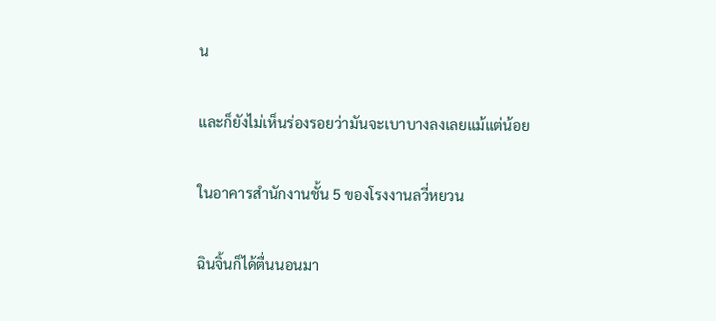น

และก็ยังไม่เห็นร่องรอยว่ามันจะเบาบางลงเลยแม้แต่น้อย

ในอาคารสำนักงานชั้น 5 ของโรงงานลวี่หยวน

ฉินจิ้นก็ได้ตื่นนอนมา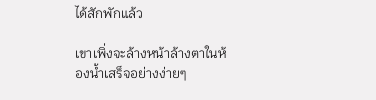ได้สักพักแล้ว

เขาเพิ่งจะล้างหน้าล้างตาในห้องน้ำเสร็จอย่างง่ายๆ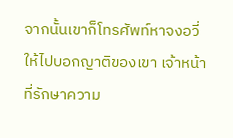จากนั้นเขาก็โทรศัพท์หาจงอวี่ให้ไปบอกญาติของเขา เจ้าหน้าที่รักษาความ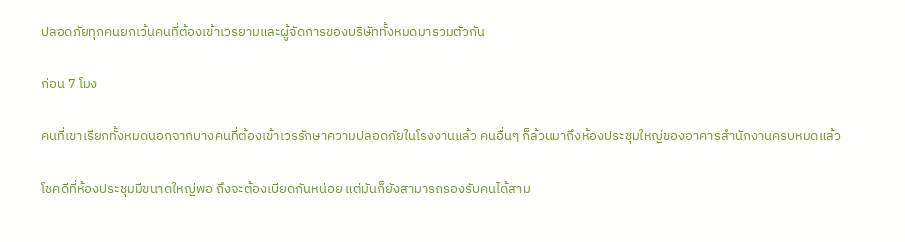ปลอดภัยทุกคนยกเว้นคนที่ต้องเข้าเวรยามและผู้จัดการของบริษัททั้งหมดมารวมตัวกัน

ก่อน 7 โมง

คนที่เขาเรียกทั้งหมดนอกจากบางคนที่ต้องเข้าเวรรักษาความปลอดภัยในโรงงานแล้ว คนอื่นๆ ก็ล้วนมาถึงห้องประชุมใหญ่ของอาคารสำนักงานครบหมดแล้ว

โชคดีที่ห้องประชุมมีขนาดใหญ่พอ ถึงจะต้องเบียดกันหน่อย แต่มันก็ยังสามารถรองรับคนได้สาม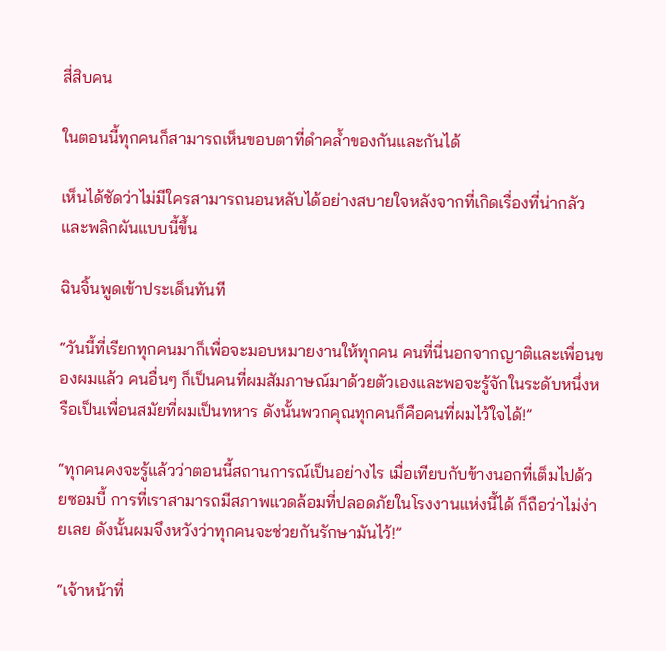สี่สิบคน

ในตอนนี้ทุกคนก็สามารถเห็นขอบตาที่ดำคล้ำของกันและกันได้

เห็นได้ชัดว่าไม่มีใครสามารถนอนหลับได้อย่างสบายใจหลังจากที่เกิดเรื่องที่น่ากลัวและพลิกผันแบบนี้ขึ้น

ฉินจิ้นพูดเข้าประเด็นทันที

“วันนี้ที่เรียกทุกคนมาก็เพื่อจะมอบหมายงานให้ทุกคน คนที่นี่นอกจากญาติและเพื่อนของผมแล้ว คนอื่นๆ ก็เป็นคนที่ผมสัมภาษณ์มาด้วยตัวเองและพอจะรู้จักในระดับหนึ่งหรือเป็นเพื่อนสมัยที่ผมเป็นทหาร ดังนั้นพวกคุณทุกคนก็คือคนที่ผมไว้ใจได้!”

“ทุกคนคงจะรู้แล้วว่าตอนนี้สถานการณ์เป็นอย่างไร เมื่อเทียบกับข้างนอกที่เต็มไปด้วยซอมบี้ การที่เราสามารถมีสภาพแวดล้อมที่ปลอดภัยในโรงงานแห่งนี้ได้ ก็ถือว่าไม่ง่ายเลย ดังนั้นผมจึงหวังว่าทุกคนจะช่วยกันรักษามันไว้!”

“เจ้าหน้าที่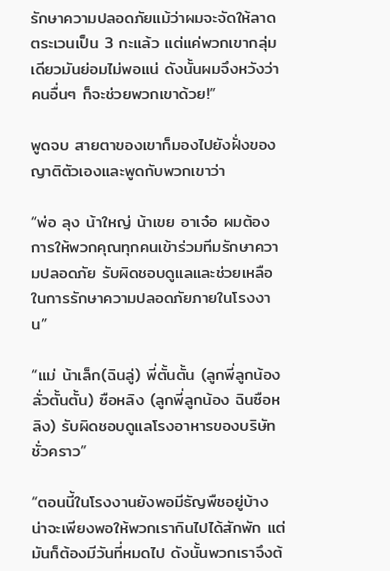รักษาความปลอดภัยแม้ว่าผมจะจัดให้ลาดตระเวนเป็น 3 กะแล้ว แต่แค่พวกเขากลุ่มเดียวมันย่อมไม่พอแน่ ดังนั้นผมจึงหวังว่าคนอื่นๆ ก็จะช่วยพวกเขาด้วย!”

พูดจบ สายตาของเขาก็มองไปยังฝั่งของญาติตัวเองและพูดกับพวกเขาว่า

“พ่อ ลุง น้าใหญ่ น้าเขย อาเจ๋อ ผมต้องการให้พวกคุณทุกคนเข้าร่วมทีมรักษาความปลอดภัย รับผิดชอบดูแลและช่วยเหลือในการรักษาความปลอดภัยภายในโรงงาน”

“แม่ น้าเล็ก(ฉินลู่) พี่ตั้นตั้น (ลูกพี่ลูกน้อง ลั่วตั้นตั้น) ซือหลิง (ลูกพี่ลูกน้อง ฉินซือหลิง) รับผิดชอบดูแลโรงอาหารของบริษัทชั่วคราว”

“ตอนนี้ในโรงงานยังพอมีธัญพืชอยู่บ้าง น่าจะเพียงพอให้พวกเรากินไปได้สักพัก แต่มันก็ต้องมีวันที่หมดไป ดังนั้นพวกเราจึงต้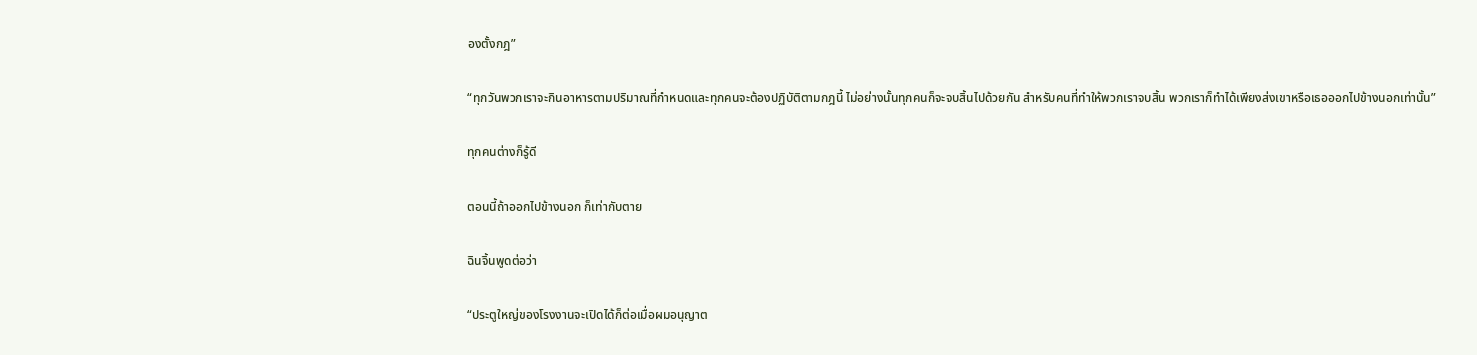องตั้งกฎ”

“ทุกวันพวกเราจะกินอาหารตามปริมาณที่กำหนดและทุกคนจะต้องปฏิบัติตามกฎนี้ ไม่อย่างนั้นทุกคนก็จะจบสิ้นไปด้วยกัน สำหรับคนที่ทำให้พวกเราจบสิ้น พวกเราก็ทำได้เพียงส่งเขาหรือเธอออกไปข้างนอกเท่านั้น”

ทุกคนต่างก็รู้ดี

ตอนนี้ถ้าออกไปข้างนอก ก็เท่ากับตาย

ฉินจิ้นพูดต่อว่า

“ประตูใหญ่ของโรงงานจะเปิดได้ก็ต่อเมื่อผมอนุญาต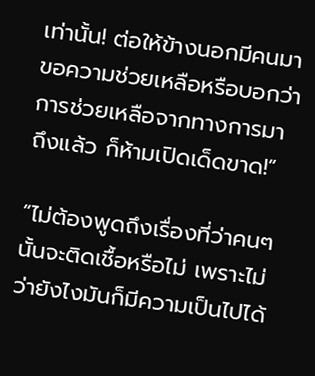เท่านั้น! ต่อให้ข้างนอกมีคนมาขอความช่วยเหลือหรือบอกว่าการช่วยเหลือจากทางการมาถึงแล้ว ก็ห้ามเปิดเด็ดขาด!”

“ไม่ต้องพูดถึงเรื่องที่ว่าคนๆ นั้นจะติดเชื้อหรือไม่ เพราะไม่ว่ายังไงมันก็มีความเป็นไปได้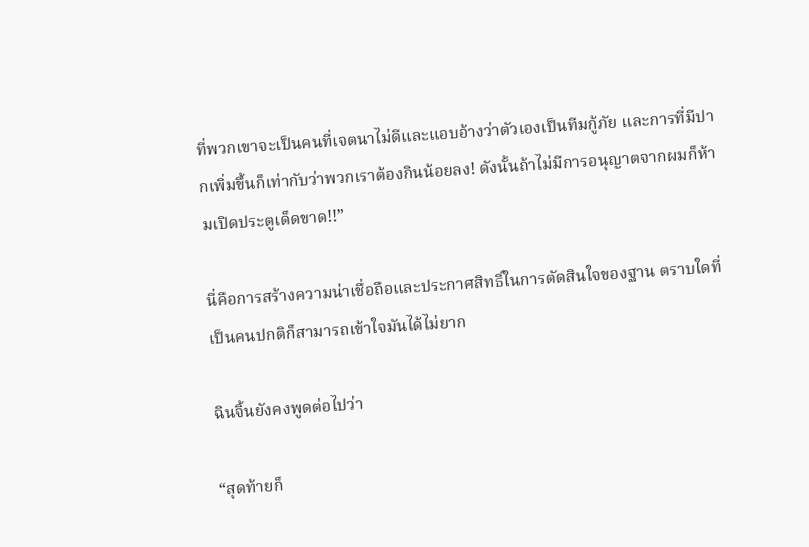ที่พวกเขาจะเป็นคนที่เจตนาไม่ดีและแอบอ้างว่าตัวเองเป็นทีมกู้ภัย และการที่มีปากเพิ่มขึ้นก็เท่ากับว่าพวกเราต้องกินน้อยลง! ดังนั้นถ้าไม่มีการอนุญาตจากผมก็ห้ามเปิดประตูเด็ดขาด!!”

นี่คือการสร้างความน่าเชื่อถือและประกาศสิทธิ์ในการตัดสินใจของฐาน ตราบใดที่เป็นคนปกติก็สามารถเข้าใจมันได้ไม่ยาก

ฉินจิ้นยังคงพูดต่อไปว่า

“สุดท้ายก็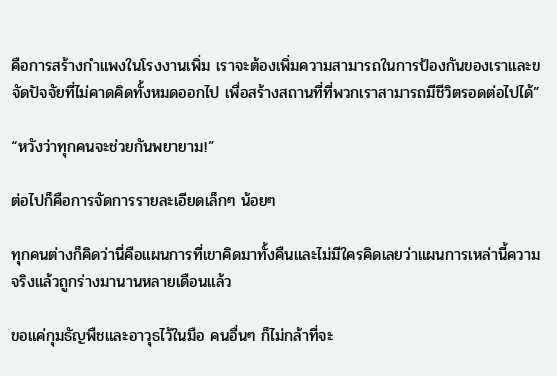คือการสร้างกำแพงในโรงงานเพิ่ม เราจะต้องเพิ่มความสามารถในการป้องกันของเราและขจัดปัจจัยที่ไม่คาดคิดทั้งหมดออกไป เพื่อสร้างสถานที่ที่พวกเราสามารถมีชีวิตรอดต่อไปได้”

“หวังว่าทุกคนจะช่วยกันพยายาม!”

ต่อไปก็คือการจัดการรายละเอียดเล็กๆ น้อยๆ

ทุกคนต่างก็คิดว่านี่คือแผนการที่เขาคิดมาทั้งคืนและไม่มีใครคิดเลยว่าแผนการเหล่านี้ความจริงแล้วถูกร่างมานานหลายเดือนแล้ว

ขอแค่กุมธัญพืชและอาวุธไว้ในมือ คนอื่นๆ ก็ไม่กล้าที่จะ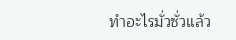ทำอะไรมั่วซั่วแล้ว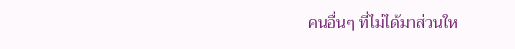คนอื่นๆ ที่ไม่ได้มาส่วนให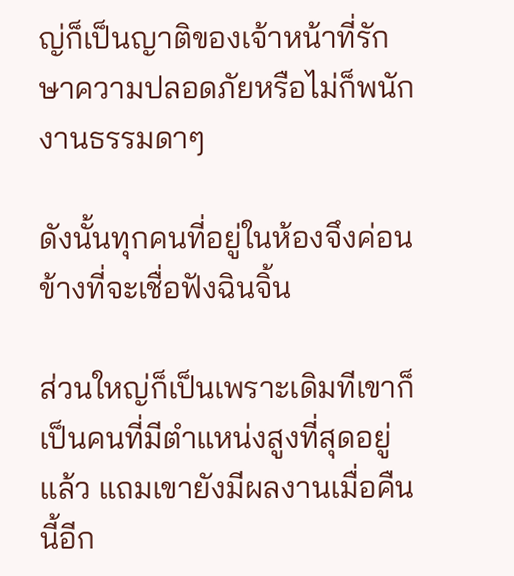ญ่ก็เป็นญาติของเจ้าหน้าที่รักษาความปลอดภัยหรือไม่ก็พนักงานธรรมดาๆ

ดังนั้นทุกคนที่อยู่ในห้องจึงค่อนข้างที่จะเชื่อฟังฉินจิ้น

ส่วนใหญ่ก็เป็นเพราะเดิมทีเขาก็เป็นคนที่มีตำแหน่งสูงที่สุดอยู่แล้ว แถมเขายังมีผลงานเมื่อคืนนี้อีก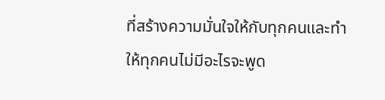ที่สร้างความมั่นใจให้กับทุกคนและทำให้ทุกคนไม่มีอะไรจะพูด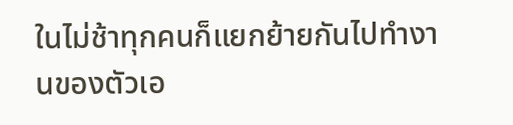ในไม่ช้าทุกคนก็แยกย้ายกันไปทำงานของตัวเอ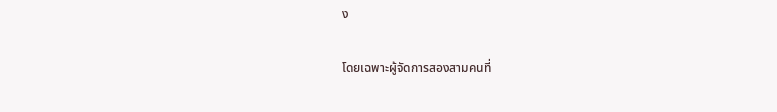ง

โดยเฉพาะผู้จัดการสองสามคนที่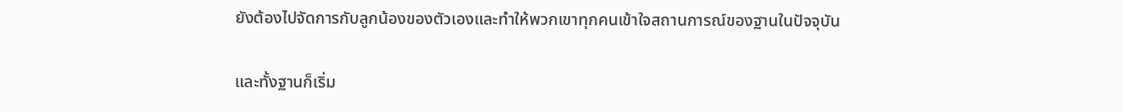ยังต้องไปจัดการกับลูกน้องของตัวเองและทำให้พวกเขาทุกคนเข้าใจสถานการณ์ของฐานในปัจจุบัน

และทั้งฐานก็เริ่ม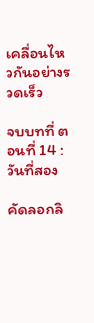เคลื่อนไหวกันอย่างรวดเร็ว

จบบทที่ ตอนที่ 14 : วันที่สอง

คัดลอกลิ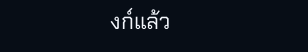งก์แล้ว